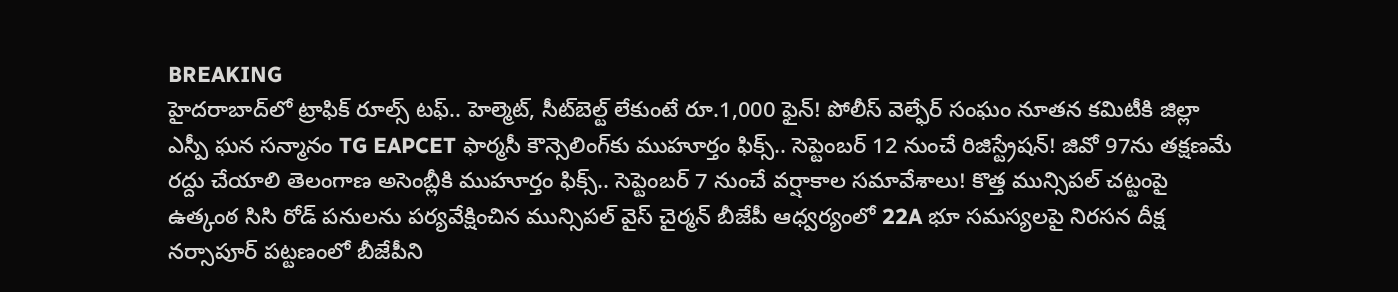BREAKING
హైదరాబాద్‌లో ట్రాఫిక్ రూల్స్ టఫ్.. హెల్మెట్, సీట్‌బెల్ట్ లేకుంటే రూ.1,000 ఫైన్! పోలీస్ వెల్ఫేర్ సంఘం నూతన కమిటీకి జిల్లా ఎస్పీ ఘన సన్మానం TG EAPCET ఫార్మసీ కౌన్సెలింగ్‌కు ముహూర్తం ఫిక్స్.. సెప్టెంబర్ 12 నుంచే రిజిస్ట్రేషన్! జివో 97ను తక్షణమే రద్దు చేయాలి తెలంగాణ అసెంబ్లీకి ముహూర్తం ఫిక్స్.. సెప్టెంబర్ 7 నుంచే వర్షాకాల సమావేశాలు! కొత్త మున్సిపల్ చట్టంపై ఉత్కంఠ సిసి రోడ్ పనులను పర్యవేక్షించిన మున్సిపల్ వైస్ చైర్మన్ బీజేపీ ఆధ్వర్యంలో 22A భూ సమస్యలపై నిరసన దీక్ష నర్సాపూర్ పట్టణంలో బీజేపీని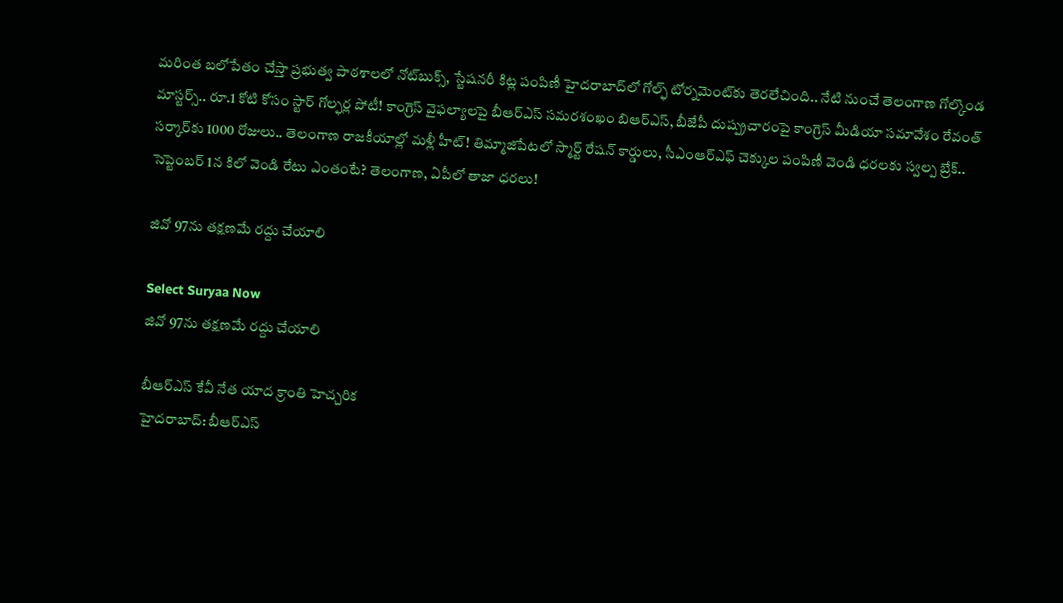మరింత బలోపేతం చేస్తా ప్రభుత్వ పాఠశాలలో నోట్‌బుక్స్, స్టేషనరీ కిట్ల పంపిణీ హైదరాబాద్‌లో గోల్ఫ్ టోర్నమెంట్‌కు తెరలేచింది.. నేటి నుంచే తెలంగాణ గోల్కొండ మాస్టర్స్.. రూ.1 కోటి కోసం స్టార్ గోల్ఫర్ల పోటీ! కాంగ్రెస్ వైఫల్యాలపై బీఆర్ఎస్ సమరశంఖం బిఆర్ఎస్, బీజేపీ దుష్ప్రచారంపై కాంగ్రెస్ మీడియా సమావేశం రేవంత్ సర్కార్‌కు 1000 రోజులు.. తెలంగాణ రాజకీయాల్లో మళ్లీ హీట్! తిమ్మాజిపేటలో స్మార్ట్ రేషన్ కార్డులు, సీఎంఆర్‌ఎఫ్ చెక్కుల పంపిణీ వెండి ధరలకు స్వల్ప బ్రేక్.. సెప్టెంబర్ 1న కిలో వెండి రేటు ఎంతంటే? తెలంగాణ, ఏపీలో తాజా ధరలు!

జివో 97ను తక్షణమే రద్దు చేయాలి

Select Suryaa Now
జివో 97ను తక్షణమే రద్దు చేయాలి

బీఆర్ఎస్ కేవీ నేత యాద క్రాంతి హెచ్చరిక
హైదరాబాద్: బీఆర్ఎస్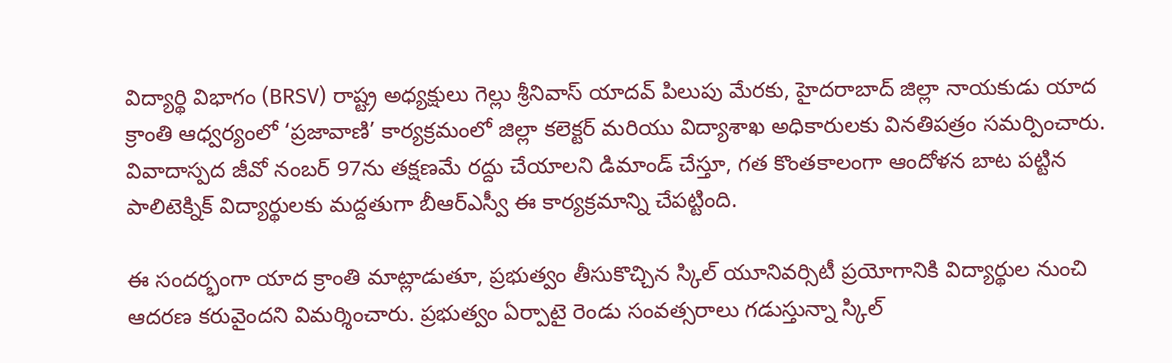విద్యార్థి విభాగం (BRSV) రాష్ట్ర అధ్యక్షులు గెల్లు శ్రీనివాస్ యాదవ్ పిలుపు మేరకు, హైదరాబాద్ జిల్లా నాయకుడు యాద క్రాంతి ఆధ్వర్యంలో ‘ప్రజావాణి’ కార్యక్రమంలో జిల్లా కలెక్టర్ మరియు విద్యాశాఖ అధికారులకు వినతిపత్రం సమర్పించారు. వివాదాస్పద జీవో నంబర్ 97ను తక్షణమే రద్దు చేయాలని డిమాండ్ చేస్తూ, గత కొంతకాలంగా ఆందోళన బాట పట్టిన పాలిటెక్నిక్ విద్యార్థులకు మద్దతుగా బీఆర్ఎస్వీ ఈ కార్యక్రమాన్ని చేపట్టింది.

ఈ సందర్భంగా యాద క్రాంతి మాట్లాడుతూ, ప్రభుత్వం తీసుకొచ్చిన స్కిల్ యూనివర్సిటీ ప్రయోగానికి విద్యార్థుల నుంచి ఆదరణ కరువైందని విమర్శించారు. ప్రభుత్వం ఏర్పాటై రెండు సంవత్సరాలు గడుస్తున్నా స్కిల్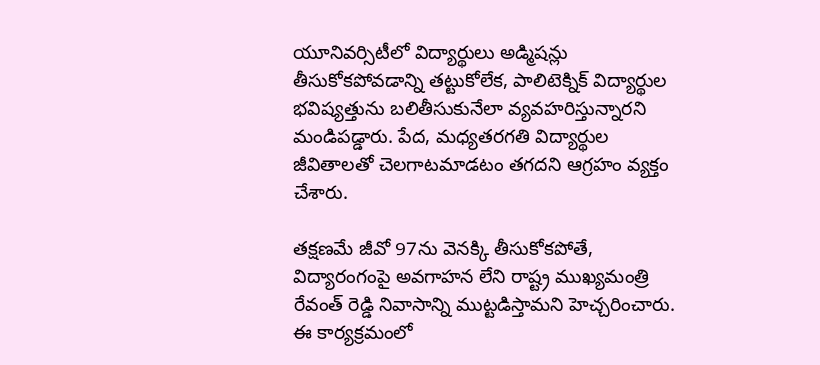యూనివర్సిటీలో విద్యార్థులు అడ్మిషన్లు తీసుకోకపోవడాన్ని తట్టుకోలేక, పాలిటెక్నిక్ విద్యార్థుల భవిష్యత్తును బలితీసుకునేలా వ్యవహరిస్తున్నారని మండిపడ్డారు. పేద, మధ్యతరగతి విద్యార్థుల జీవితాలతో చెలగాటమాడటం తగదని ఆగ్రహం వ్యక్తం చేశారు.

తక్షణమే జీవో 97ను వెనక్కి తీసుకోకపోతే, విద్యారంగంపై అవగాహన లేని రాష్ట్ర ముఖ్యమంత్రి రేవంత్ రెడ్డి నివాసాన్ని ముట్టడిస్తామని హెచ్చరించారు. ఈ కార్యక్రమంలో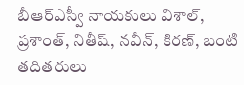బీఆర్ఎస్వీ నాయకులు విశాల్, ప్రశాంత్, నితీష్, నవీన్, కిరణ్, బంటి తదితరులు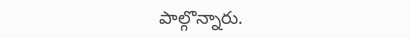పాల్గొన్నారు.